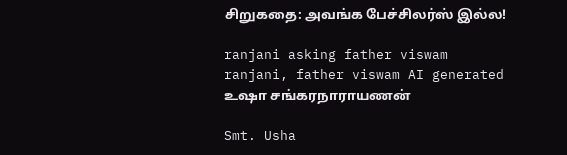சிறுகதை: அவங்க பேச்சிலர்ஸ் இல்ல!

ranjani asking father viswam
ranjani, father viswam AI generated
உஷா சங்கரநாராயணன்

Smt. Usha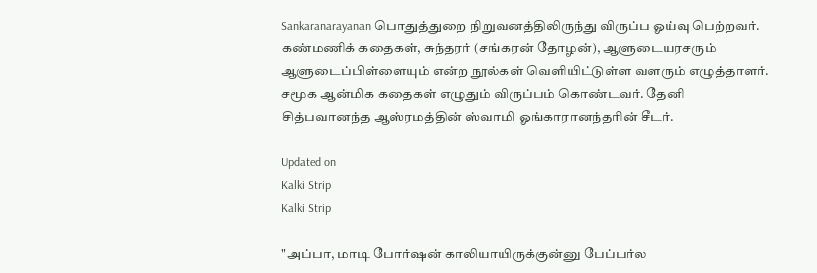Sankaranarayanan பொதுத்துறை நிறுவனத்திலிருந்து விருப்ப ஓய்வு பெற்றவர். கண்மணிக் கதைகள், சுந்தரர் (சங்கரன் தோழன்), ஆளுடையரசரும் ஆளுடைப்பிள்ளையும் என்ற நூல்கள் வெளியிட்டுள்ள வளரும் எழுத்தாளர். சமூக ஆன்மிக கதைகள் எழுதும் விருப்பம் கொண்டவர். தேனி சித்பவானந்த ஆஸ்ரமத்தின் ஸ்வாமி ஓங்காரானந்தரின் சீடர்.

Updated on
Kalki Strip
Kalki Strip

"அப்பா, மாடி போர்ஷன் காலியாயிருக்குன்னு பேப்பர்ல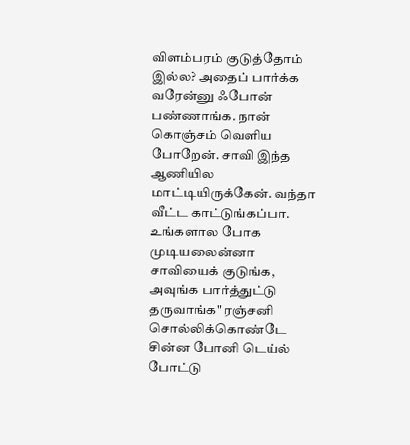விளம்பரம் குடுத்தோம் இல்ல? அதைப் பார்க்க வரேன்னு ஃபோன் பண்ணாங்க. நான் கொஞ்சம் வெளிய போறேன். சாவி இந்த ஆணியில மாட்டியிருக்கேன். வந்தா வீட்ட காட்டுங்கப்பா. உங்களால போக முடியலைன்னா சாவியைக் குடுங்க, அவுங்க பார்த்துட்டு தருவாங்க" ரஞ்சனி சொல்லிக்கொண்டே சின்ன போனி டெய்ல் போட்டு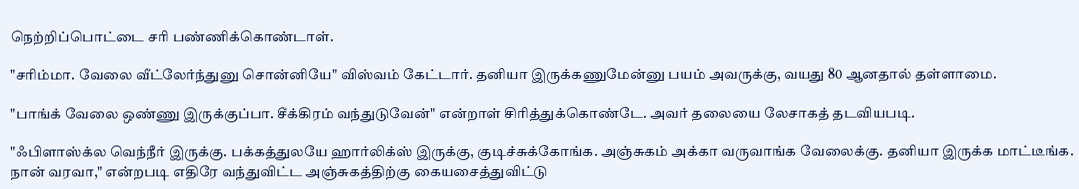நெற்றிப்பொட்டை சரி பண்ணிக்கொண்டாள்.

"சரிம்மா. வேலை வீட்லேர்ந்துனு சொன்னியே" விஸ்வம் கேட்டார். தனியா இருக்கணுமேன்னு பயம் அவருக்கு, வயது 80 ஆனதால் தள்ளாமை.

"பாங்க் வேலை ஒண்ணு இருக்குப்பா. சீக்கிரம் வந்துடுவேன்" என்றாள் சிரித்துக்கொண்டே. அவர் தலையை லேசாகத் தடவியபடி.

"ஃபிளாஸ்க்ல வெந்நீர் இருக்கு. பக்கத்துலயே ஹார்லிக்ஸ் இருக்கு, குடிச்சுக்கோங்க. அஞ்சுகம் அக்கா வருவாங்க வேலைக்கு. தனியா இருக்க மாட்டீங்க. நான் வரவா," என்றபடி எதிரே வந்துவிட்ட அஞ்சுகத்திற்கு கையசைத்துவிட்டு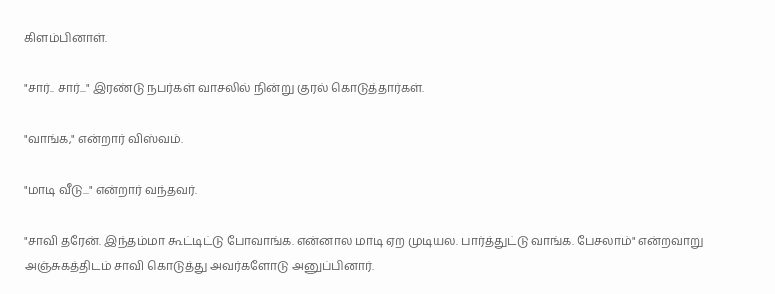கிளம்பினாள்.

"சார்.. சார்..." இரண்டு நபர்கள் வாசலில் நின்று குரல் கொடுத்தார்கள்.

"வாங்க," என்றார் விஸ்வம்.

"மாடி வீடு..." என்றார் வந்தவர்.

"சாவி தரேன். இந்தம்மா கூட்டிட்டு போவாங்க. என்னால மாடி ஏற முடியல. பார்த்துட்டு வாங்க. பேசலாம்" என்றவாறு அஞ்சுகத்திடம் சாவி கொடுத்து அவர்களோடு அனுப்பினார்.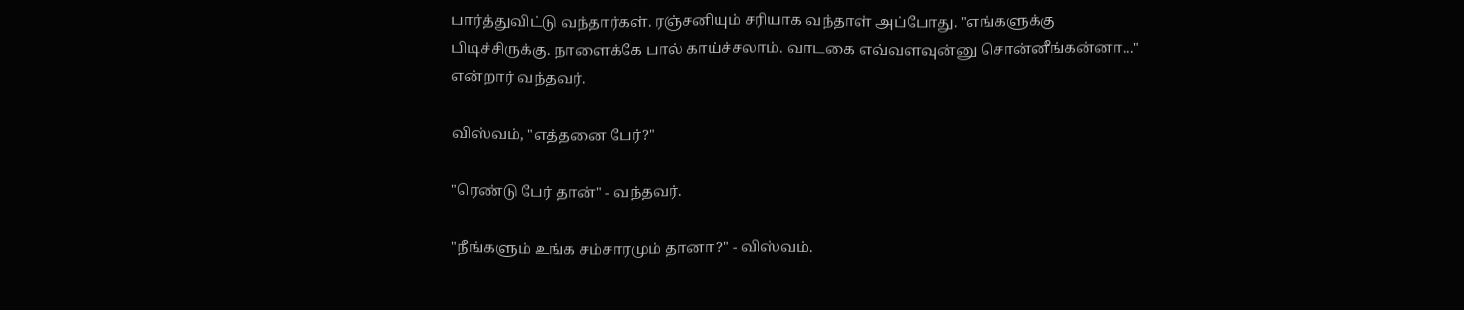பார்த்துவிட்டு வந்தார்கள். ரஞ்சனியும் சரியாக வந்தாள் அப்போது. "எங்களுக்கு பிடிச்சிருக்கு. நாளைக்கே பால் காய்ச்சலாம். வாடகை எவ்வளவுன்னு சொன்னீங்கன்னா..." என்றார் வந்தவர்.

விஸ்வம், "எத்தனை பேர்?"

"ரெண்டு பேர் தான்" - வந்தவர்.

"நீங்களும் உங்க சம்சாரமும் தானா?" - விஸ்வம்.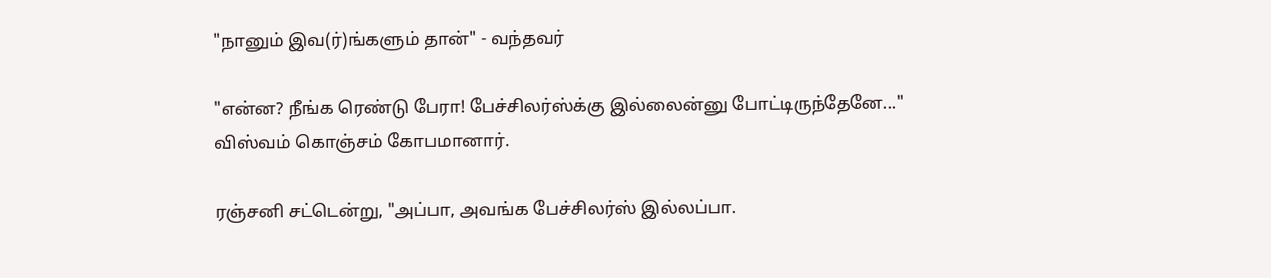"நானும் இவ(ர்)ங்களும் தான்" - வந்தவர்

"என்ன? நீங்க ரெண்டு பேரா! பேச்சிலர்ஸ்க்கு இல்லைன்னு போட்டிருந்தேனே..." விஸ்வம் கொஞ்சம் கோபமானார்.

ரஞ்சனி சட்டென்று, "அப்பா, அவங்க பேச்சிலர்ஸ் இல்லப்பா.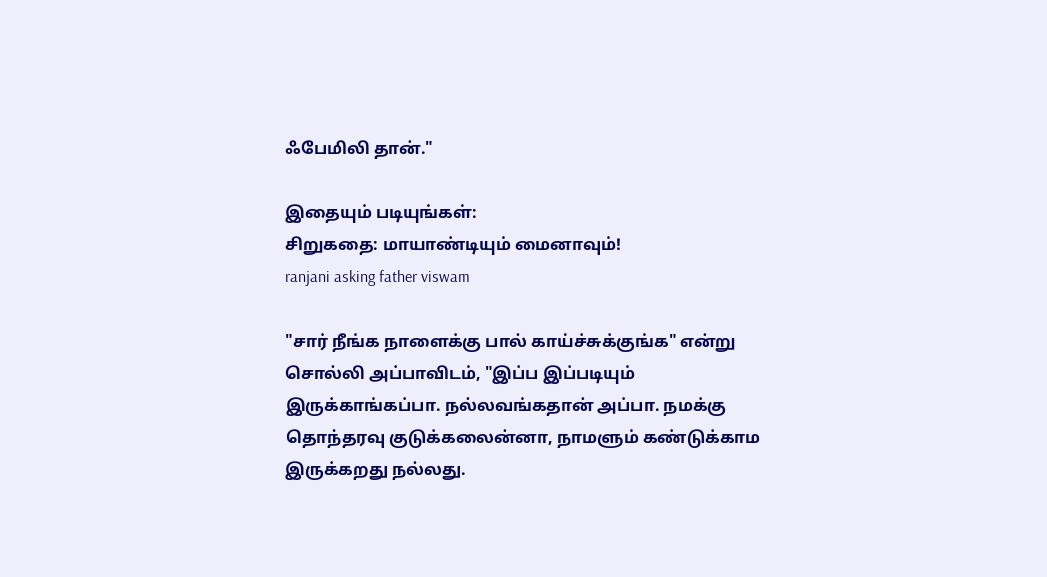ஃபேமிலி தான்."

இதையும் படியுங்கள்:
சிறுகதை: மாயாண்டியும் மைனாவும்!
ranjani asking father viswam

"சார் நீங்க நாளைக்கு பால் காய்ச்சுக்குங்க" என்று சொல்லி அப்பாவிடம், "இப்ப இப்படியும் இருக்காங்கப்பா. நல்லவங்கதான் அப்பா. நமக்கு தொந்தரவு குடுக்கலைன்னா, நாமளும் கண்டுக்காம இருக்கறது நல்லது.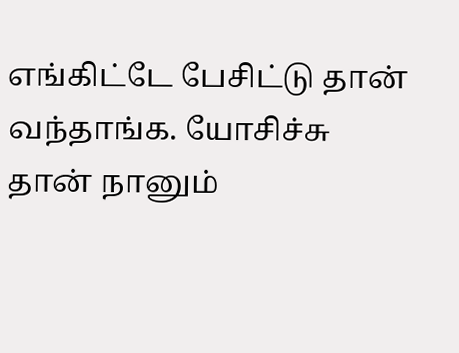எங்கிட்டே பேசிட்டு தான் வந்தாங்க. யோசிச்சு தான் நானும்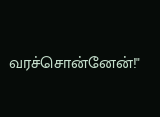வரச்சொன்னேன்!"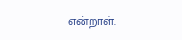என்றாள்.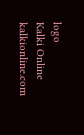logo
Kalki Online
kalkionline.com